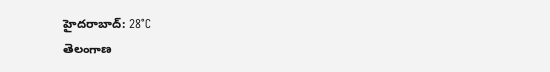హైదరాబాద్: 28°C
తెలంగాణ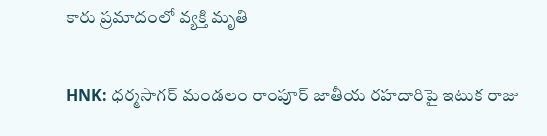కారు ప్రమాదంలో వ్యక్తి మృతి

HNK: ధర్మసాగర్ మండలం రాంపూర్ జాతీయ రహదారిపై ఇటుక రాజు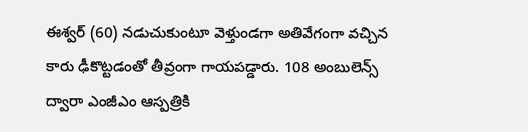ఈశ్వర్ (60) నడుచుకుంటూ వెళ్తుండగా అతివేగంగా వచ్చిన కారు ఢీకొట్టడంతో తీవ్రంగా గాయపడ్డారు. 108 అంబులెన్స్ ద్వారా ఎంజీఎం ఆస్పత్రికి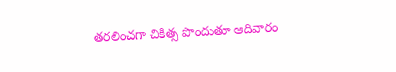తరలించగా చికిత్స పొందుతూ ఆదివారం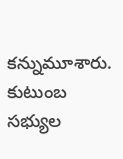కన్నుమూశారు. కుటుంబ సభ్యుల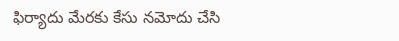ఫిర్యాదు మేరకు కేసు నమోదు చేసి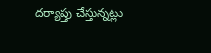దర్యాప్తు చేస్తున్నట్లు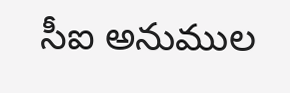సీఐ అనుముల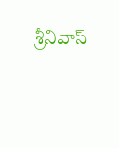శ్రీనివాస్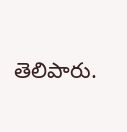తెలిపారు.